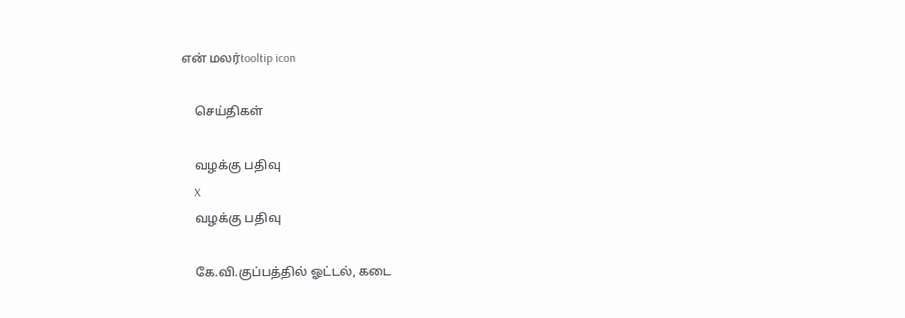என் மலர்tooltip icon

    செய்திகள்

    வழக்கு பதிவு
    X
    வழக்கு பதிவு

    கே.வி.குப்பத்தில் ஓட்டல், கடை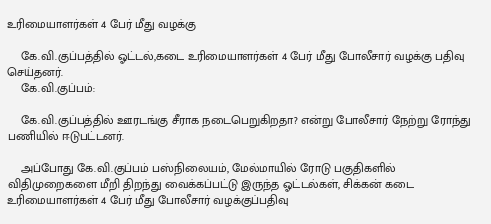உரிமையாளர்கள் 4 பேர் மீது வழக்கு

    கே.வி.குப்பத்தில் ஓட்டல்,கடை உரிமையாளர்கள் 4 பேர் மீது போலீசார் வழக்கு பதிவு செய்தனர்.
    கே.வி.குப்பம்:

    கே.வி.குப்பத்தில் ஊரடங்கு சீராக நடைபெறுகிறதா? என்று போலீசார் நேற்று ரோந்து பணியில் ஈடுபட்டனர்.

    அப்போது கே.வி.குப்பம் பஸ்நிலையம், மேல்மாயில் ரோடு பகுதிகளில் விதிமுறைகளை மீறி திறந்து வைக்கப்பட்டு இருந்த ஓட்டல்கள், சிக்கன் கடை உரிமையாளர்கள் 4 பேர் மீது போலீசார் வழக்குப்பதிவு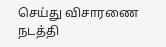செய்து விசாரணை நடத்தி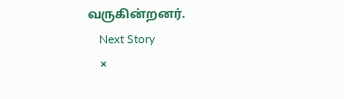வருகின்றனர்.
    Next Story
    ×